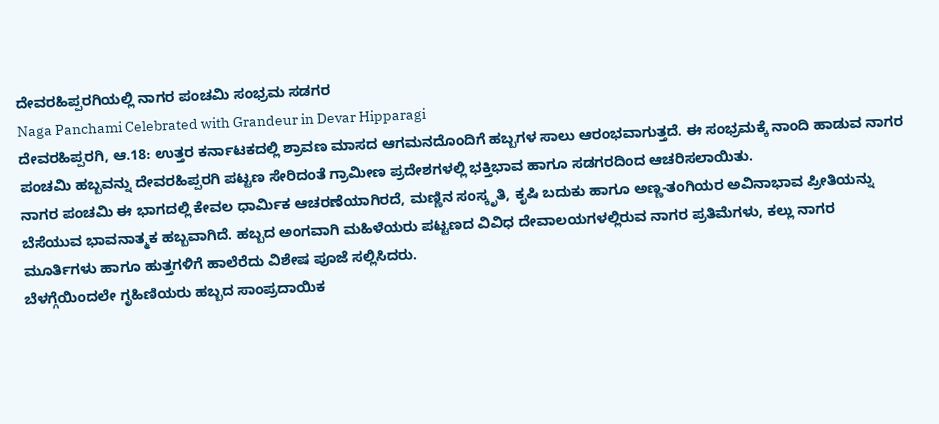ದೇವರಹಿಪ್ಪರಗಿಯಲ್ಲಿ ನಾಗರ ಪಂಚಮಿ ಸಂಭ್ರಮ ಸಡಗರ
Naga Panchami Celebrated with Grandeur in Devar Hipparagi
ದೇವರಹಿಪ್ಪರಗಿ, ಆ.18: ಉತ್ತರ ಕರ್ನಾಟಕದಲ್ಲಿ ಶ್ರಾವಣ ಮಾಸದ ಆಗಮನದೊಂದಿಗೆ ಹಬ್ಬಗಳ ಸಾಲು ಆರಂಭವಾಗುತ್ತದೆ. ಈ ಸಂಭ್ರಮಕ್ಕೆ ನಾಂದಿ ಹಾಡುವ ನಾಗರ ಪಂಚಮಿ ಹಬ್ಬವನ್ನು ದೇವರಹಿಪ್ಪರಗಿ ಪಟ್ಟಣ ಸೇರಿದಂತೆ ಗ್ರಾಮೀಣ ಪ್ರದೇಶಗಳಲ್ಲಿ ಭಕ್ತಿಭಾವ ಹಾಗೂ ಸಡಗರದಿಂದ ಆಚರಿಸಲಾಯಿತು.
ನಾಗರ ಪಂಚಮಿ ಈ ಭಾಗದಲ್ಲಿ ಕೇವಲ ಧಾರ್ಮಿಕ ಆಚರಣೆಯಾಗಿರದೆ, ಮಣ್ಣಿನ ಸಂಸ್ಕೃತಿ, ಕೃಷಿ ಬದುಕು ಹಾಗೂ ಅಣ್ಣ-ತಂಗಿಯರ ಅವಿನಾಭಾವ ಪ್ರೀತಿಯನ್ನು ಬೆಸೆಯುವ ಭಾವನಾತ್ಮಕ ಹಬ್ಬವಾಗಿದೆ. ಹಬ್ಬದ ಅಂಗವಾಗಿ ಮಹಿಳೆಯರು ಪಟ್ಟಣದ ವಿವಿಧ ದೇವಾಲಯಗಳಲ್ಲಿರುವ ನಾಗರ ಪ್ರತಿಮೆಗಳು, ಕಲ್ಲು ನಾಗರ ಮೂರ್ತಿಗಳು ಹಾಗೂ ಹುತ್ತಗಳಿಗೆ ಹಾಲೆರೆದು ವಿಶೇಷ ಪೂಜೆ ಸಲ್ಲಿಸಿದರು.
ಬೆಳಗ್ಗೆಯಿಂದಲೇ ಗೃಹಿಣಿಯರು ಹಬ್ಬದ ಸಾಂಪ್ರದಾಯಿಕ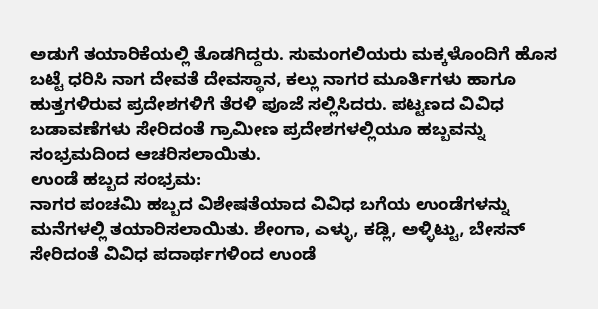ಅಡುಗೆ ತಯಾರಿಕೆಯಲ್ಲಿ ತೊಡಗಿದ್ದರು. ಸುಮಂಗಲಿಯರು ಮಕ್ಕಳೊಂದಿಗೆ ಹೊಸ ಬಟ್ಟೆ ಧರಿಸಿ ನಾಗ ದೇವತೆ ದೇವಸ್ಥಾನ, ಕಲ್ಲು ನಾಗರ ಮೂರ್ತಿಗಳು ಹಾಗೂ ಹುತ್ತಗಳಿರುವ ಪ್ರದೇಶಗಳಿಗೆ ತೆರಳಿ ಪೂಜೆ ಸಲ್ಲಿಸಿದರು. ಪಟ್ಟಣದ ವಿವಿಧ ಬಡಾವಣೆಗಳು ಸೇರಿದಂತೆ ಗ್ರಾಮೀಣ ಪ್ರದೇಶಗಳಲ್ಲಿಯೂ ಹಬ್ಬವನ್ನು ಸಂಭ್ರಮದಿಂದ ಆಚರಿಸಲಾಯಿತು.
ಉಂಡೆ ಹಬ್ಬದ ಸಂಭ್ರಮ:
ನಾಗರ ಪಂಚಮಿ ಹಬ್ಬದ ವಿಶೇಷತೆಯಾದ ವಿವಿಧ ಬಗೆಯ ಉಂಡೆಗಳನ್ನು ಮನೆಗಳಲ್ಲಿ ತಯಾರಿಸಲಾಯಿತು. ಶೇಂಗಾ, ಎಳ್ಳು, ಕಡ್ಲಿ, ಅಳ್ಳಿಟ್ಟು, ಬೇಸನ್ ಸೇರಿದಂತೆ ವಿವಿಧ ಪದಾರ್ಥಗಳಿಂದ ಉಂಡೆ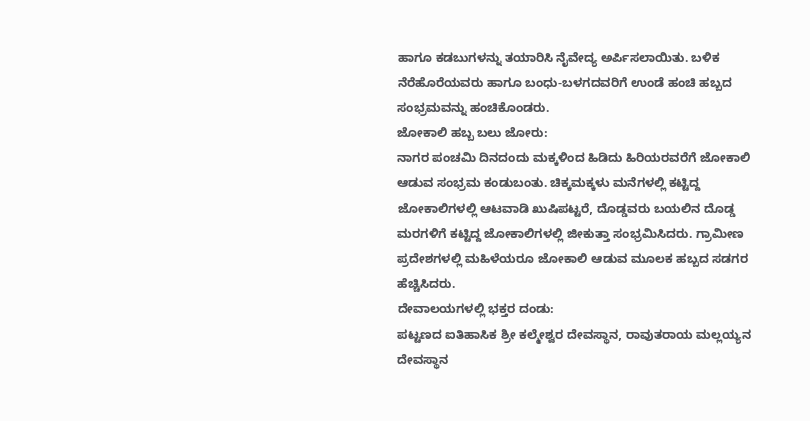ಹಾಗೂ ಕಡಬುಗಳನ್ನು ತಯಾರಿಸಿ ನೈವೇದ್ಯ ಅರ್ಪಿಸಲಾಯಿತು. ಬಳಿಕ ನೆರೆಹೊರೆಯವರು ಹಾಗೂ ಬಂಧು-ಬಳಗದವರಿಗೆ ಉಂಡೆ ಹಂಚಿ ಹಬ್ಬದ ಸಂಭ್ರಮವನ್ನು ಹಂಚಿಕೊಂಡರು.
ಜೋಕಾಲಿ ಹಬ್ಬ ಬಲು ಜೋರು:
ನಾಗರ ಪಂಚಮಿ ದಿನದಂದು ಮಕ್ಕಳಿಂದ ಹಿಡಿದು ಹಿರಿಯರವರೆಗೆ ಜೋಕಾಲಿ ಆಡುವ ಸಂಭ್ರಮ ಕಂಡುಬಂತು. ಚಿಕ್ಕಮಕ್ಕಳು ಮನೆಗಳಲ್ಲಿ ಕಟ್ಟಿದ್ದ ಜೋಕಾಲಿಗಳಲ್ಲಿ ಆಟವಾಡಿ ಖುಷಿಪಟ್ಟರೆ, ದೊಡ್ಡವರು ಬಯಲಿನ ದೊಡ್ಡ ಮರಗಳಿಗೆ ಕಟ್ಟಿದ್ದ ಜೋಕಾಲಿಗಳಲ್ಲಿ ಜೀಕುತ್ತಾ ಸಂಭ್ರಮಿಸಿದರು. ಗ್ರಾಮೀಣ ಪ್ರದೇಶಗಳಲ್ಲಿ ಮಹಿಳೆಯರೂ ಜೋಕಾಲಿ ಆಡುವ ಮೂಲಕ ಹಬ್ಬದ ಸಡಗರ ಹೆಚ್ಚಿಸಿದರು.
ದೇವಾಲಯಗಳಲ್ಲಿ ಭಕ್ತರ ದಂಡು:
ಪಟ್ಟಣದ ಐತಿಹಾಸಿಕ ಶ್ರೀ ಕಲ್ಮೇಶ್ವರ ದೇವಸ್ಥಾನ, ರಾವುತರಾಯ ಮಲ್ಲಯ್ಯನ ದೇವಸ್ಥಾನ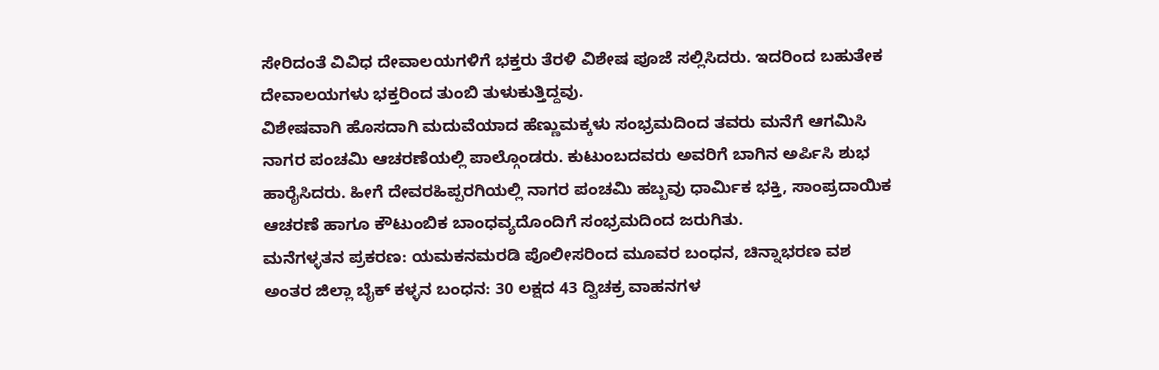ಸೇರಿದಂತೆ ವಿವಿಧ ದೇವಾಲಯಗಳಿಗೆ ಭಕ್ತರು ತೆರಳಿ ವಿಶೇಷ ಪೂಜೆ ಸಲ್ಲಿಸಿದರು. ಇದರಿಂದ ಬಹುತೇಕ ದೇವಾಲಯಗಳು ಭಕ್ತರಿಂದ ತುಂಬಿ ತುಳುಕುತ್ತಿದ್ದವು.
ವಿಶೇಷವಾಗಿ ಹೊಸದಾಗಿ ಮದುವೆಯಾದ ಹೆಣ್ಣುಮಕ್ಕಳು ಸಂಭ್ರಮದಿಂದ ತವರು ಮನೆಗೆ ಆಗಮಿಸಿ ನಾಗರ ಪಂಚಮಿ ಆಚರಣೆಯಲ್ಲಿ ಪಾಲ್ಗೊಂಡರು. ಕುಟುಂಬದವರು ಅವರಿಗೆ ಬಾಗಿನ ಅರ್ಪಿಸಿ ಶುಭ ಹಾರೈಸಿದರು. ಹೀಗೆ ದೇವರಹಿಪ್ಪರಗಿಯಲ್ಲಿ ನಾಗರ ಪಂಚಮಿ ಹಬ್ಬವು ಧಾರ್ಮಿಕ ಭಕ್ತಿ, ಸಾಂಪ್ರದಾಯಿಕ ಆಚರಣೆ ಹಾಗೂ ಕೌಟುಂಬಿಕ ಬಾಂಧವ್ಯದೊಂದಿಗೆ ಸಂಭ್ರಮದಿಂದ ಜರುಗಿತು.
ಮನೆಗಳ್ಳತನ ಪ್ರಕರಣ: ಯಮಕನಮರಡಿ ಪೊಲೀಸರಿಂದ ಮೂವರ ಬಂಧನ, ಚಿನ್ನಾಭರಣ ವಶ
ಅಂತರ ಜಿಲ್ಲಾ ಬೈಕ್ ಕಳ್ಳನ ಬಂಧನ: 30 ಲಕ್ಷದ 43 ದ್ವಿಚಕ್ರ ವಾಹನಗಳ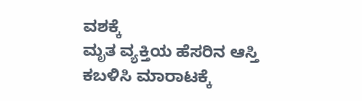ವಶಕ್ಕೆ
ಮೃತ ವ್ಯಕ್ತಿಯ ಹೆಸರಿನ ಆಸ್ತಿ ಕಬಳಿಸಿ ಮಾರಾಟಕ್ಕೆ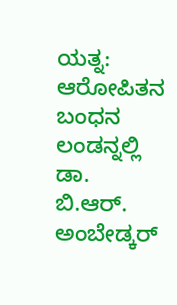ಯತ್ನ: ಆರೋಪಿತನ ಬಂಧನ
ಲಂಡನ್ನಲ್ಲಿ ಡಾ. ಬಿ.ಆರ್. ಅಂಬೇಡ್ಕರ್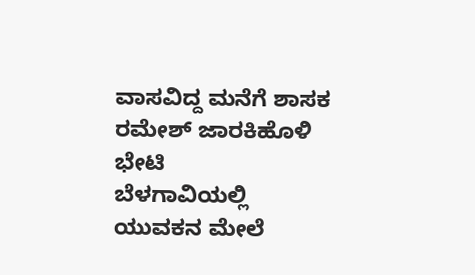ವಾಸವಿದ್ದ ಮನೆಗೆ ಶಾಸಕ ರಮೇಶ್ ಜಾರಕಿಹೊಳಿ ಭೇಟಿ
ಬೆಳಗಾವಿಯಲ್ಲಿ ಯುವಕನ ಮೇಲೆ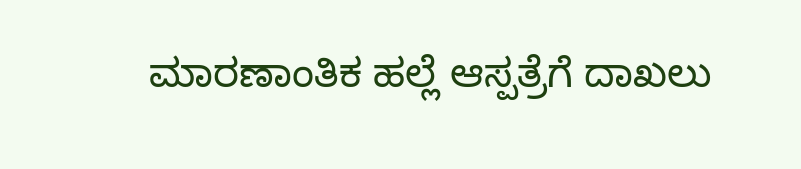ಮಾರಣಾಂತಿಕ ಹಲ್ಲೆ ಆಸ್ಪತ್ರೆಗೆ ದಾಖಲು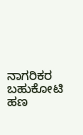ನಾಗರಿಕರ ಬಹುಕೋಟಿ ಹಣ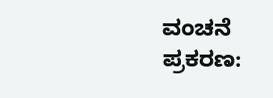ವಂಚನೆ ಪ್ರಕರಣ: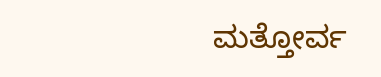ಮತ್ತೋರ್ವ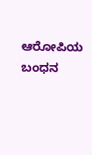ಆರೋಪಿಯ ಬಂಧನ